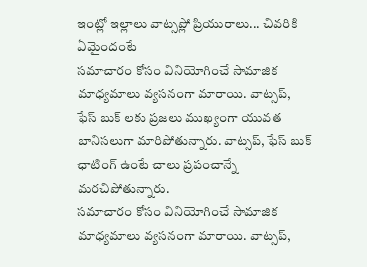ఇంట్లో ఇల్లాలు వాట్సప్లో ప్రియురాలు... చివరికి ఏమైందంటే
సమాచారం కోసం వినియోగించే సామాజిక మాధ్యమాలు వ్యసనంగా మారాయి. వాట్సప్, ఫేస్ బుక్ లకు ప్రజలు ముఖ్యంగా యువత బానిసలుగా మారిపోతున్నారు. వాట్సప్, ఫేస్ బుక్ ఛాటింగ్ ఉంటే చాలు ప్రపంచాన్నే మరచిపోతున్నారు.
సమాచారం కోసం వినియోగించే సామాజిక మాధ్యమాలు వ్యసనంగా మారాయి. వాట్సప్,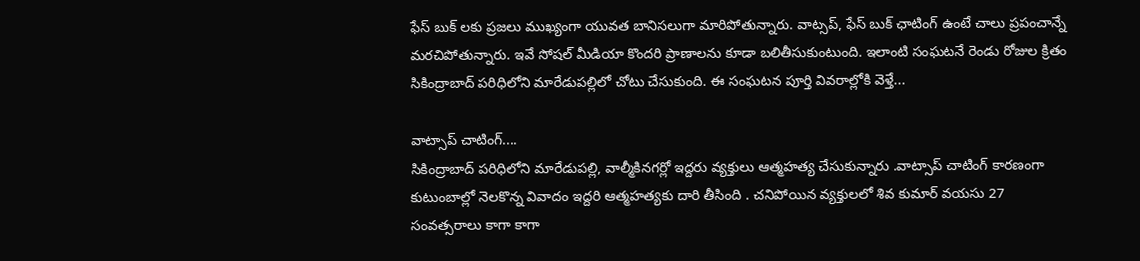ఫేస్ బుక్ లకు ప్రజలు ముఖ్యంగా యువత బానిసలుగా మారిపోతున్నారు. వాట్సప్, ఫేస్ బుక్ ఛాటింగ్ ఉంటే చాలు ప్రపంచాన్నే మరచిపోతున్నారు. ఇవే సోషల్ మీడియా కొందరి ప్రాణాలను కూడా బలితీసుకుంటుంది. ఇలాంటి సంఘటనే రెండు రోజుల క్రితం సికింద్రాబాద్ పరిధిలోని మారేడుపల్లిలో చోటు చేసుకుంది. ఈ సంఘటన పూర్తి వివరాల్లోకి వెళ్తే...

వాట్సాప్ చాటింగ్....
సికింద్రాబాద్ పరిధిలోని మారేడుపల్లి, వాల్మీకినగర్లో ఇద్దరు వ్యక్తులు ఆత్మహత్య చేసుకున్నారు .వాట్సాప్ చాటింగ్ కారణంగా కుటుంబాల్లో నెలకొన్న వివాదం ఇద్దరి ఆత్మహత్యకు దారి తీసింది . చనిపోయిన వ్యక్తులలో శివ కుమార్ వయసు 27 సంవత్సరాలు కాగా కాగా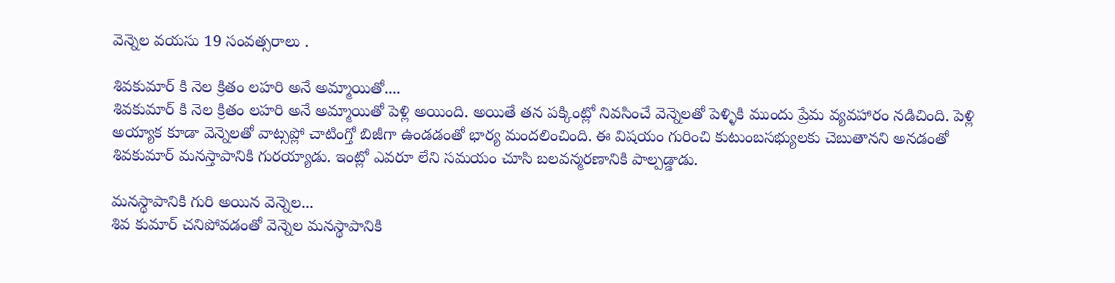వెన్నెల వయసు 19 సంవత్సరాలు .

శివకుమార్ కి నెల క్రితం లహరి అనే అమ్మాయితో....
శివకుమార్ కి నెల క్రితం లహరి అనే అమ్మాయితో పెళ్లి అయింది. అయితే తన పక్కింట్లో నివసించే వెన్నెలతో పెళ్ళికి ముందు ప్రేమ వ్యవహారం నడిచింది. పెళ్లి అయ్యాక కూడా వెన్నెలతో వాట్సప్లో చాటింగ్తో బిజీగా ఉండడంతో భార్య మందలించింది. ఈ విషయం గురించి కుటుంబసభ్యులకు చెబుతానని అనడంతో శివకుమార్ మనస్తాపానికి గురయ్యాడు. ఇంట్లో ఎవరూ లేని సమయం చూసి బలవన్మరణానికి పాల్పడ్డాడు.

మనస్థాపానికి గురి అయిన వెన్నెల...
శివ కుమార్ చనిపోవడంతో వెన్నెల మనస్థాపానికి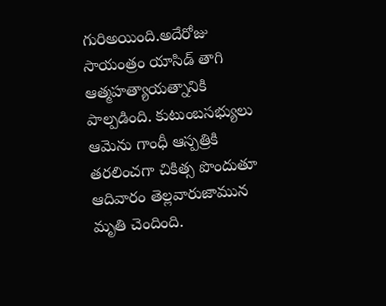గురిఅయింది.అదేరోజు సాయంత్రం యాసిడ్ తాగి ఆత్మహత్యాయత్నానికి పాల్పడింది. కుటుంబసభ్యులు ఆమెను గాంధీ ఆస్పత్రికి తరలించగా చికిత్స పొందుతూ ఆదివారం తెల్లవారుజామున మృతి చెందింది.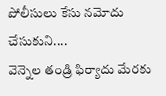పోలీసులు కేసు నమోదు చేసుకుని....
వెన్నెల తండ్రి ఫిర్యాదు మేరకు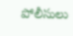పోలీసులు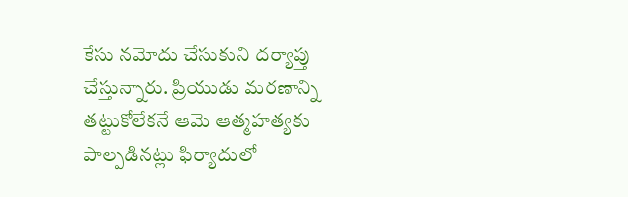కేసు నమోదు చేసుకుని దర్యాప్తు చేస్తున్నారు. ప్రియుడు మరణాన్ని తట్టుకోలేకనే ఆమె ఆత్మహత్యకు పాల్పడినట్లు ఫిర్యాదులో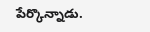పేర్కొన్నాడు.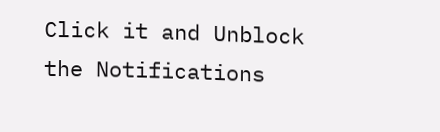Click it and Unblock the Notifications